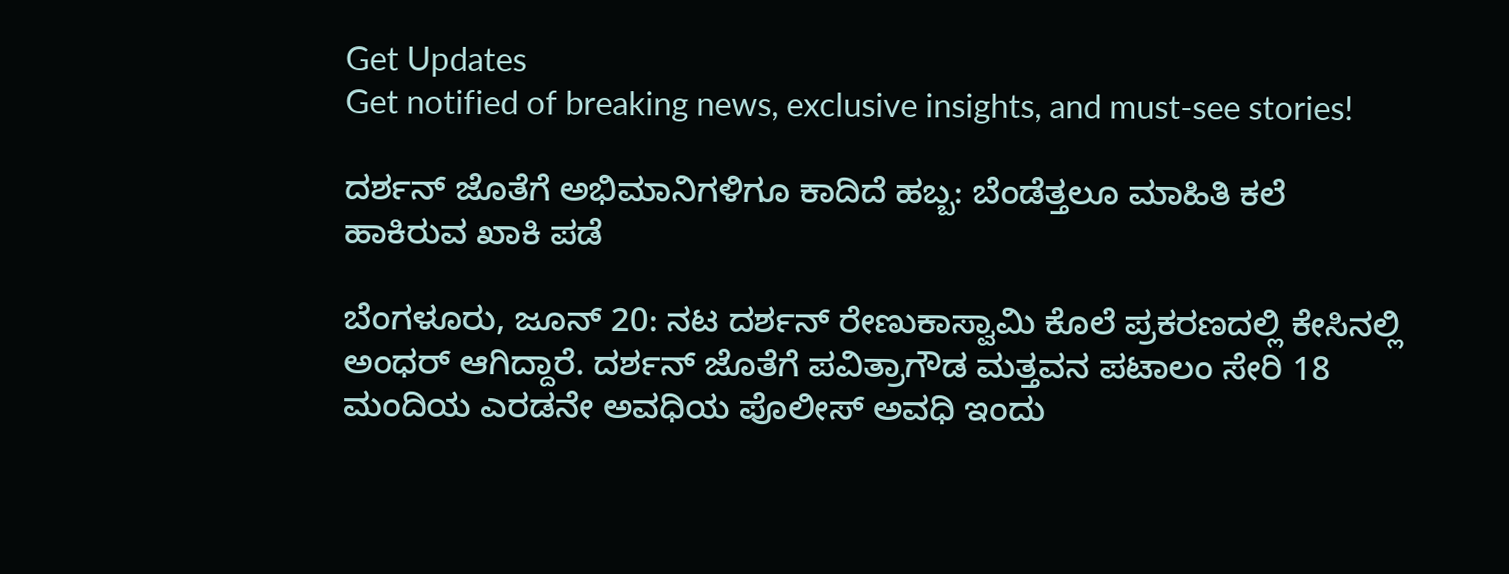Get Updates
Get notified of breaking news, exclusive insights, and must-see stories!

ದರ್ಶನ್ ಜೊತೆಗೆ ಅಭಿಮಾನಿಗಳಿಗೂ ಕಾದಿದೆ ಹಬ್ಬ: ಬೆಂಡೆತ್ತಲೂ ಮಾಹಿತಿ ಕಲೆ ಹಾಕಿರುವ ಖಾಕಿ ಪಡೆ

ಬೆಂಗಳೂರು, ಜೂನ್ 20: ನಟ ದರ್ಶನ್ ರೇಣುಕಾಸ್ವಾಮಿ ಕೊಲೆ ಪ್ರಕರಣದಲ್ಲಿ ಕೇಸಿನಲ್ಲಿ ಅಂಧರ್ ಆಗಿದ್ದಾರೆ. ದರ್ಶನ್ ಜೊತೆಗೆ ಪವಿತ್ರಾಗೌಡ ಮತ್ತವನ ಪಟಾಲಂ ಸೇರಿ 18 ಮಂದಿಯ ಎರಡನೇ ಅವಧಿಯ ಪೊಲೀಸ್ ಅವಧಿ ಇಂದು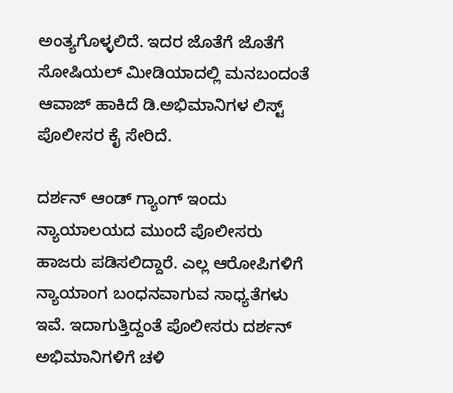ಅಂತ್ಯಗೊಳ್ಳಲಿದೆ. ಇದರ ಜೊತೆಗೆ ಜೊತೆಗೆ ಸೋಷಿಯಲ್ ಮೀಡಿಯಾದಲ್ಲಿ ಮನಬಂದಂತೆ ಆವಾಜ್ ಹಾಕಿದೆ ಡಿ.ಅಭಿಮಾನಿಗಳ ಲಿಸ್ಟ್ ಪೊಲೀಸರ ಕೈ ಸೇರಿದೆ.

ದರ್ಶನ್ ಆಂಡ್ ಗ್ಯಾಂಗ್ ಇಂದು ನ್ಯಾಯಾಲಯದ ಮುಂದೆ ಪೊಲೀಸರು ಹಾಜರು ಪಡಿಸಲಿದ್ದಾರೆ. ಎಲ್ಲ ಆರೋಪಿಗಳಿಗೆ ನ್ಯಾಯಾಂಗ ಬಂಧನವಾಗುವ ಸಾಧ್ಯತೆಗಳು ಇವೆ. ಇದಾಗುತ್ತಿದ್ದಂತೆ ಪೊಲೀಸರು ದರ್ಶನ್ ಅಭಿಮಾನಿಗಳಿಗೆ ಚಳಿ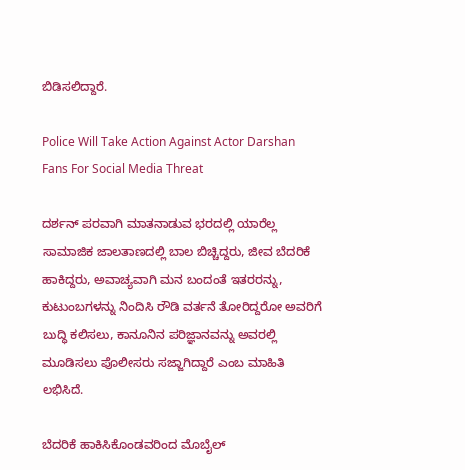ಬಿಡಿಸಲಿದ್ದಾರೆ.

Police Will Take Action Against Actor Darshan Fans For Social Media Threat

ದರ್ಶನ್ ಪರವಾಗಿ ಮಾತನಾಡುವ ಭರದಲ್ಲಿ ಯಾರೆಲ್ಲ ಸಾಮಾಜಿಕ ಜಾಲತಾಣದಲ್ಲಿ ಬಾಲ ಬಿಚ್ಚಿದ್ದರು, ಜೀವ ಬೆದರಿಕೆ ಹಾಕಿದ್ದರು, ಅವಾಚ್ಯವಾಗಿ ಮನ ಬಂದಂತೆ ಇತರರನ್ನು, ಕುಟುಂಬಗಳನ್ನು ನಿಂದಿಸಿ ರೌಡಿ ವರ್ತನೆ ತೋರಿದ್ದರೋ ಅವರಿಗೆ ಬುದ್ಧಿ ಕಲಿಸಲು, ಕಾನೂನಿನ ಪರಿಜ್ಞಾನವನ್ನು ಅವರಲ್ಲಿ ಮೂಡಿಸಲು ಪೊಲೀಸರು ಸಜ್ಜಾಗಿದ್ದಾರೆ ಎಂಬ ಮಾಹಿತಿ ಲಭಿಸಿದೆ.

ಬೆದರಿಕೆ ಹಾಕಿಸಿಕೊಂಡವರಿಂದ ಮೊಬೈಲ್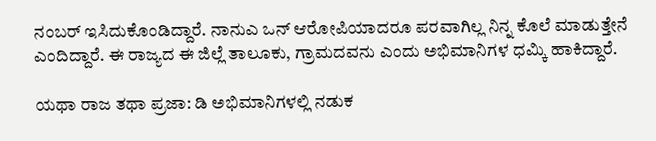ನಂಬರ್ ಇಸಿದುಕೊಂಡಿದ್ದಾರೆ. ನಾನುಎ ಒನ್ ಆರೋಪಿಯಾದರೂ ಪರವಾಗಿಲ್ಲ ನಿನ್ನ ಕೊಲೆ ಮಾಡುತ್ತೇನೆ ಎಂದಿದ್ದಾರೆ. ಈ ರಾಜ್ಯದ ಈ ಜಿಲ್ಲೆ ತಾಲೂಕು, ಗ್ರಾಮದವನು ಎಂದು ಅಭಿಮಾನಿಗಳ ಧಮ್ಕಿ ಹಾಕಿದ್ದಾರೆ.

ಯಥಾ ರಾಜ ತಥಾ ಪ್ರಜಾ: ಡಿ ಅಭಿಮಾನಿಗಳಲ್ಲಿ ನಡುಕ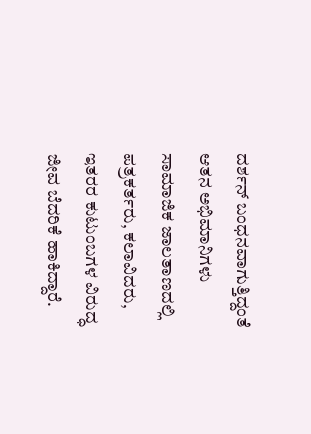ದರ್ಶನ್ ಬಂಧನವಾಗುತ್ತಿದ್ದಂತೆ ಆತನ ಅಭಿಮಾನಿಗಳು ಸಾಮಾಜಿಕ ಜಾಲತಾಣದಲ್ಲಿ ಪತ್ರಕರ್ತರು, ಕಲಾವಿದರು, ಇತರರ ಕುಟುಂಬಗಳ ವಿರುದ್ಧ ಜೀವ ಬೆದರಿಕೆ ಹಾಕಿದ್ದಾರೆ.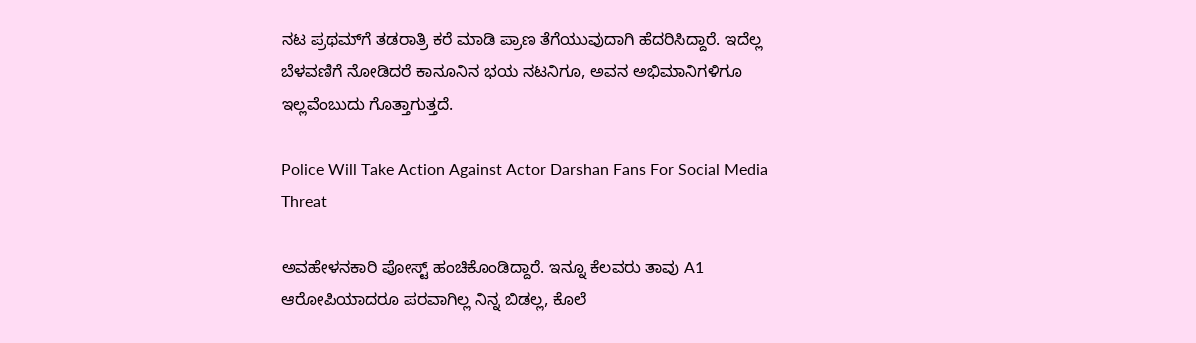ನಟ ಪ್ರಥಮ್‌ಗೆ ತಡರಾತ್ರಿ ಕರೆ ಮಾಡಿ ಪ್ರಾಣ ತೆಗೆಯುವುದಾಗಿ ಹೆದರಿಸಿದ್ದಾರೆ. ಇದೆಲ್ಲ ಬೆಳವಣಿಗೆ ನೋಡಿದರೆ ಕಾನೂನಿನ ಭಯ ನಟನಿಗೂ, ಅವನ ಅಭಿಮಾನಿಗಳಿಗೂ ಇಲ್ಲವೆಂಬುದು ಗೊತ್ತಾಗುತ್ತದೆ.

Police Will Take Action Against Actor Darshan Fans For Social Media Threat

ಅವಹೇಳನಕಾರಿ ಪೋಸ್ಟ್ ಹಂಚಿಕೊಂಡಿದ್ದಾರೆ. ಇನ್ನೂ ಕೆಲವರು ತಾವು A1 ಆರೋಪಿಯಾದರೂ ಪರವಾಗಿಲ್ಲ ನಿನ್ನ ಬಿಡಲ್ಲ, ಕೊಲೆ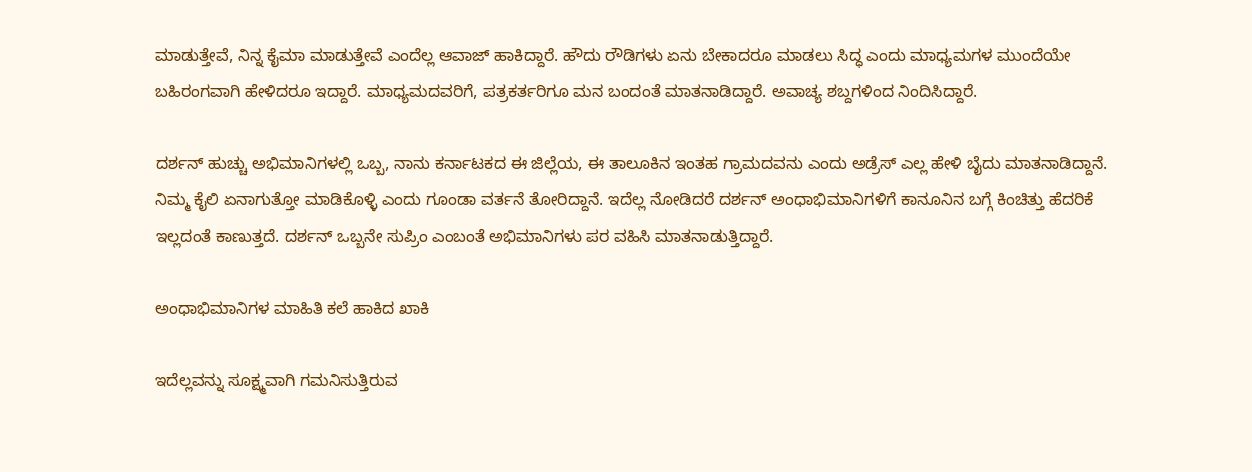ಮಾಡುತ್ತೇವೆ, ನಿನ್ನ ಕೈಮಾ ಮಾಡುತ್ತೇವೆ ಎಂದೆಲ್ಲ ಆವಾಜ್ ಹಾಕಿದ್ದಾರೆ. ಹೌದು ರೌಡಿಗಳು ಏನು ಬೇಕಾದರೂ ಮಾಡಲು ಸಿದ್ಧ ಎಂದು ಮಾಧ್ಯಮಗಳ ಮುಂದೆಯೇ ಬಹಿರಂಗವಾಗಿ ಹೇಳಿದರೂ ಇದ್ದಾರೆ. ಮಾಧ್ಯಮದವರಿಗೆ, ಪತ್ರಕರ್ತರಿಗೂ ಮನ ಬಂದಂತೆ ಮಾತನಾಡಿದ್ದಾರೆ. ಅವಾಚ್ಯ ಶಬ್ದಗಳಿಂದ ನಿಂದಿಸಿದ್ದಾರೆ.

ದರ್ಶನ್ ಹುಚ್ಚು ಅಭಿಮಾನಿಗಳಲ್ಲಿ ಒಬ್ಬ, ನಾನು ಕರ್ನಾಟಕದ ಈ ಜಿಲ್ಲೆಯ, ಈ ತಾಲೂಕಿನ ಇಂತಹ ಗ್ರಾಮದವನು ಎಂದು ಅಡ್ರೆಸ್ ಎಲ್ಲ ಹೇಳಿ ಬೈದು ಮಾತನಾಡಿದ್ದಾನೆ. ನಿಮ್ಮ ಕೈಲಿ ಏನಾಗುತ್ತೋ ಮಾಡಿಕೊಳ್ಳಿ ಎಂದು ಗೂಂಡಾ ವರ್ತನೆ ತೋರಿದ್ದಾನೆ. ಇದೆಲ್ಲ ನೋಡಿದರೆ ದರ್ಶನ್ ಅಂಧಾಭಿಮಾನಿಗಳಿಗೆ ಕಾನೂನಿನ ಬಗ್ಗೆ ಕಿಂಚಿತ್ತು ಹೆದರಿಕೆ ಇಲ್ಲದಂತೆ ಕಾಣುತ್ತದೆ. ದರ್ಶನ್ ಒಬ್ಬನೇ ಸುಪ್ರಿಂ ಎಂಬಂತೆ ಅಭಿಮಾನಿಗಳು ಪರ ವಹಿಸಿ ಮಾತನಾಡುತ್ತಿದ್ದಾರೆ.

ಅಂಧಾಭಿಮಾನಿಗಳ ಮಾಹಿತಿ ಕಲೆ ಹಾಕಿದ ಖಾಕಿ

ಇದೆಲ್ಲವನ್ನು ಸೂಕ್ಷ್ಮವಾಗಿ ಗಮನಿಸುತ್ತಿರುವ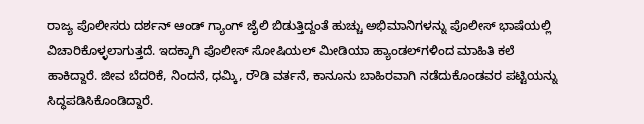ರಾಜ್ಯ ಪೊಲೀಸರು ದರ್ಶನ್ ಆಂಡ್ ಗ್ಯಾಂಗ್ ಜೈಲಿ ಬಿಡುತ್ತಿದ್ದಂತೆ ಹುಚ್ಚು ಅಭಿಮಾನಿಗಳನ್ನು ಪೊಲೀಸ್ ಭಾಷೆಯಲ್ಲಿ ವಿಚಾರಿಕೊಳ್ಳಲಾಗುತ್ತದೆ. ಇದಕ್ಕಾಗಿ ಪೊಲೀಸ್ ಸೋಷಿಯಲ್ ಮೀಡಿಯಾ ಹ್ಯಾಂಡಲ್‌ಗಳಿಂದ ಮಾಹಿತಿ ಕಲೆ ಹಾಕಿದ್ದಾರೆ. ಜೀವ ಬೆದರಿಕೆ, ನಿಂದನೆ, ಧಮ್ಕಿ, ರೌಡಿ ವರ್ತನೆ, ಕಾನೂನು ಬಾಹಿರವಾಗಿ ನಡೆದುಕೊಂಡವರ ಪಟ್ಟಿಯನ್ನು ಸಿದ್ಧಪಡಿಸಿಕೊಂಡಿದ್ದಾರೆ.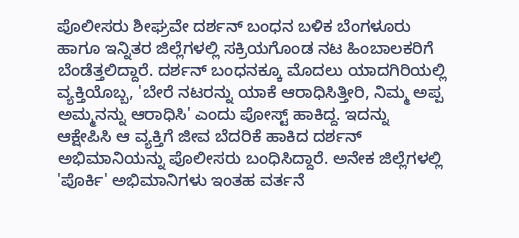ಪೊಲೀಸರು ಶೀಘ್ರವೇ ದರ್ಶನ್ ಬಂಧನ ಬಳಿಕ ಬೆಂಗಳೂರು ಹಾಗೂ ಇನ್ನಿತರ ಜಿಲ್ಲೆಗಳಲ್ಲಿ ಸಕ್ರಿಯಗೊಂಡ ನಟ ಹಿಂಬಾಲಕರಿಗೆ ಬೆಂಡೆತ್ತಲಿದ್ದಾರೆ. ದರ್ಶನ್ ಬಂಧನಕ್ಕೂ ಮೊದಲು ಯಾದಗಿರಿಯಲ್ಲಿ ವ್ಯಕ್ತಿಯೊಬ್ಬ, 'ಬೇರೆ ನಟರನ್ನು ಯಾಕೆ ಆರಾಧಿಸಿತ್ತೀರಿ, ನಿಮ್ಮ ಅಪ್ಪ ಅಮ್ಮನನ್ನು ಆರಾಧಿಸಿ' ಎಂದು ಪೋಸ್ಟ್ ಹಾಕಿದ್ದ. ಇದನ್ನು ಆಕ್ಷೇಪಿಸಿ ಆ ವ್ಯಕ್ತಿಗೆ ಜೀವ ಬೆದರಿಕೆ ಹಾಕಿದ ದರ್ಶನ್ ಅಭಿಮಾನಿಯನ್ನು ಪೊಲೀಸರು ಬಂಧಿಸಿದ್ದಾರೆ. ಅನೇಕ ಜಿಲ್ಲೆಗಳಲ್ಲಿ 'ಪೊರ್ಕಿ' ಅಭಿಮಾನಿಗಳು ಇಂತಹ ವರ್ತನೆ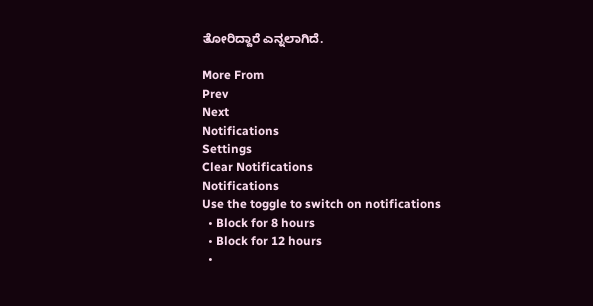ತೋರಿದ್ದಾರೆ ಎನ್ನಲಾಗಿದೆ.

More From
Prev
Next
Notifications
Settings
Clear Notifications
Notifications
Use the toggle to switch on notifications
  • Block for 8 hours
  • Block for 12 hours
  •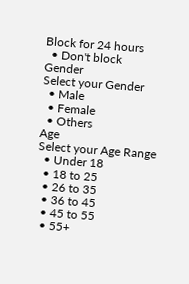Block for 24 hours
  • Don't block
Gender
Select your Gender
  • Male
  • Female
  • Others
Age
Select your Age Range
  • Under 18
  • 18 to 25
  • 26 to 35
  • 36 to 45
  • 45 to 55
  • 55+